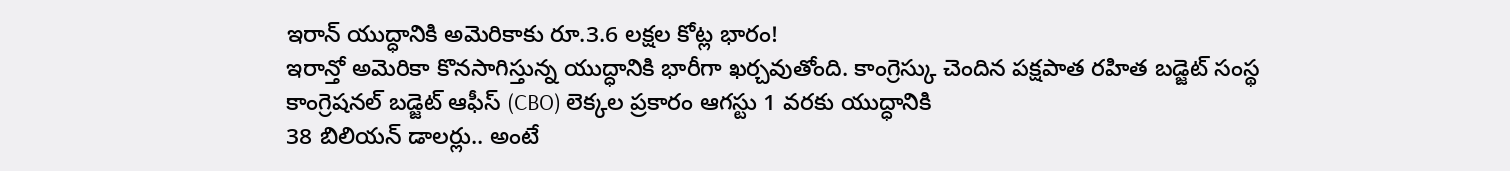ఇరాన్ యుద్ధానికి అమెరికాకు రూ.3.6 లక్షల కోట్ల భారం!
ఇరాన్తో అమెరికా కొనసాగిస్తున్న యుద్ధానికి భారీగా ఖర్చవుతోంది. కాంగ్రెస్కు చెందిన పక్షపాత రహిత బడ్జెట్ సంస్థ
కాంగ్రెషనల్ బడ్జెట్ ఆఫీస్ (CBO) లెక్కల ప్రకారం ఆగస్టు 1 వరకు యుద్ధానికి
38 బిలియన్ డాలర్లు.. అంటే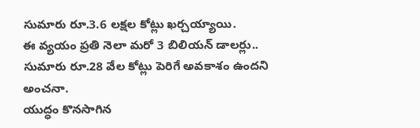సుమారు రూ.3.6 లక్షల కోట్లు ఖర్చయ్యాయి.
ఈ వ్యయం ప్రతి నెలా మరో 3 బిలియన్ డాలర్లు.. సుమారు రూ.28 వేల కోట్లు పెరిగే అవకాశం ఉందని అంచనా.
యుద్ధం కొనసాగిన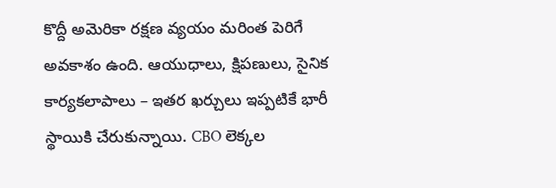కొద్దీ అమెరికా రక్షణ వ్యయం మరింత పెరిగే అవకాశం ఉంది. ఆయుధాలు, క్షిపణులు, సైనిక కార్యకలాపాలు – ఇతర ఖర్చులు ఇప్పటికే భారీ స్థాయికి చేరుకున్నాయి. CBO లెక్కల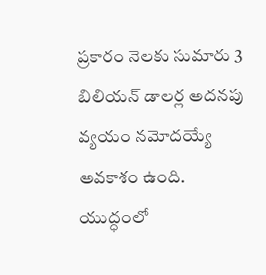ప్రకారం నెలకు సుమారు 3 బిలియన్ డాలర్ల అదనపు వ్యయం నమోదయ్యే అవకాశం ఉంది.
యుద్ధంలో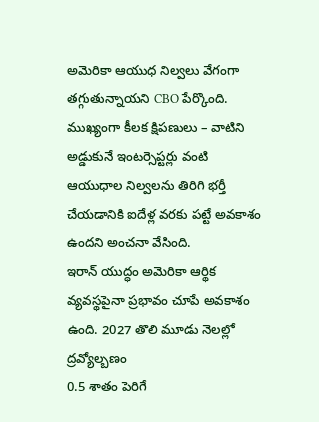అమెరికా ఆయుధ నిల్వలు వేగంగా తగ్గుతున్నాయని CBO పేర్కొంది. ముఖ్యంగా కీలక క్షిపణులు – వాటిని అడ్డుకునే ఇంటర్సెప్టర్లు వంటి ఆయుధాల నిల్వలను తిరిగి భర్తీ చేయడానికి ఐదేళ్ల వరకు పట్టే అవకాశం ఉందని అంచనా వేసింది.
ఇరాన్ యుద్ధం అమెరికా ఆర్థిక వ్యవస్థపైనా ప్రభావం చూపే అవకాశం ఉంది. 2027 తొలి మూడు నెలల్లో ద్రవ్యోల్బణం
0.5 శాతం పెరిగే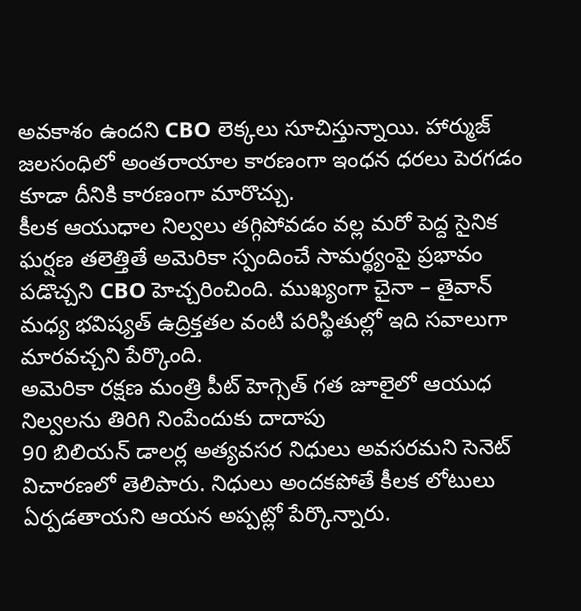అవకాశం ఉందని CBO లెక్కలు సూచిస్తున్నాయి. హార్ముజ్ జలసంధిలో అంతరాయాల కారణంగా ఇంధన ధరలు పెరగడం కూడా దీనికి కారణంగా మారొచ్చు.
కీలక ఆయుధాల నిల్వలు తగ్గిపోవడం వల్ల మరో పెద్ద సైనిక ఘర్షణ తలెత్తితే అమెరికా స్పందించే సామర్థ్యంపై ప్రభావం పడొచ్చని CBO హెచ్చరించింది. ముఖ్యంగా చైనా – తైవాన్ మధ్య భవిష్యత్ ఉద్రిక్తతల వంటి పరిస్థితుల్లో ఇది సవాలుగా మారవచ్చని పేర్కొంది.
అమెరికా రక్షణ మంత్రి పీట్ హెగ్సెత్ గత జూలైలో ఆయుధ నిల్వలను తిరిగి నింపేందుకు దాదాపు
90 బిలియన్ డాలర్ల అత్యవసర నిధులు అవసరమని సెనెట్ విచారణలో తెలిపారు. నిధులు అందకపోతే కీలక లోటులు ఏర్పడతాయని ఆయన అప్పట్లో పేర్కొన్నారు.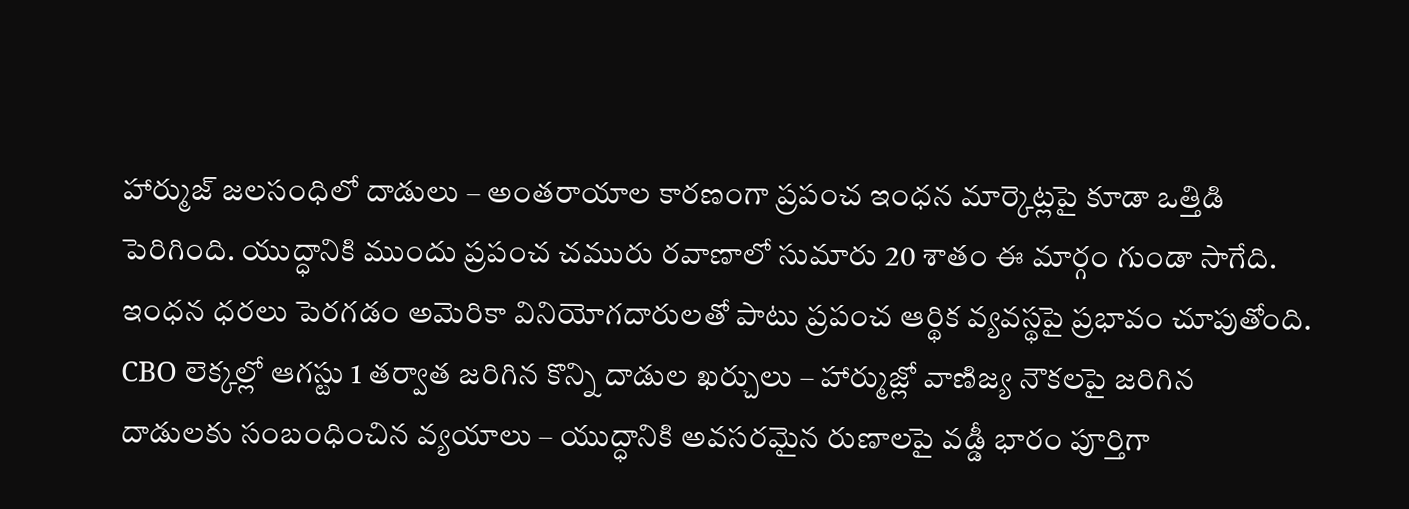హార్ముజ్ జలసంధిలో దాడులు – అంతరాయాల కారణంగా ప్రపంచ ఇంధన మార్కెట్లపై కూడా ఒత్తిడి పెరిగింది. యుద్ధానికి ముందు ప్రపంచ చమురు రవాణాలో సుమారు 20 శాతం ఈ మార్గం గుండా సాగేది. ఇంధన ధరలు పెరగడం అమెరికా వినియోగదారులతో పాటు ప్రపంచ ఆర్థిక వ్యవస్థపై ప్రభావం చూపుతోంది.
CBO లెక్కల్లో ఆగస్టు 1 తర్వాత జరిగిన కొన్ని దాడుల ఖర్చులు – హార్ముజ్లో వాణిజ్య నౌకలపై జరిగిన దాడులకు సంబంధించిన వ్యయాలు – యుద్ధానికి అవసరమైన రుణాలపై వడ్డీ భారం పూర్తిగా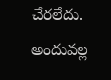చేరలేదు. అందువల్ల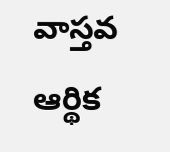వాస్తవ ఆర్థిక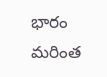భారం మరింత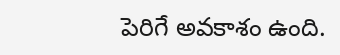పెరిగే అవకాశం ఉంది.